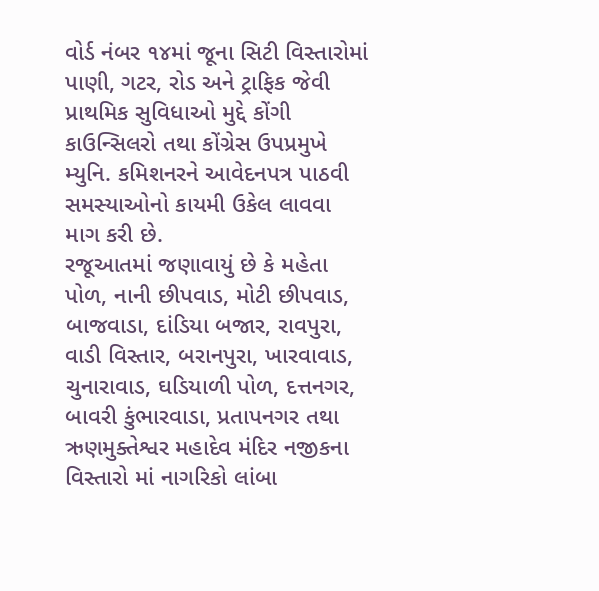વોર્ડ નંબર ૧૪માં જૂના સિટી વિસ્તારોમાં પાણી, ગટર, રોડ અને ટ્રાફિક જેવી પ્રાથમિક સુવિધાઓ મુદ્દે કોંગી કાઉન્સિલરો તથા કોંગ્રેસ ઉપપ્રમુખે મ્યુનિ. કમિશનરને આવેદનપત્ર પાઠવી સમસ્યાઓનો કાયમી ઉકેલ લાવવા માગ કરી છે.
રજૂઆતમાં જણાવાયું છે કે મહેતા પોળ, નાની છીપવાડ, મોટી છીપવાડ, બાજવાડા, દાંડિયા બજાર, રાવપુરા, વાડી વિસ્તાર, બરાનપુરા, ખારવાવાડ, ચુનારાવાડ, ઘડિયાળી પોળ, દત્તનગર, બાવરી કુંભારવાડા, પ્રતાપનગર તથા ઋણમુક્તેશ્વર મહાદેવ મંદિર નજીકના વિસ્તારો માં નાગરિકો લાંબા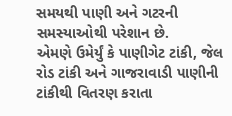સમયથી પાણી અને ગટરની સમસ્યાઓથી પરેશાન છે.
એમણે ઉમેર્યું કે પાણીગેટ ટાંકી, જેલ રોડ ટાંકી અને ગાજરાવાડી પાણીની ટાંકીથી વિતરણ કરાતા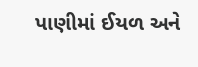પાણીમાં ઈયળ અને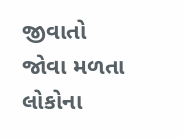જીવાતો જોવા મળતા લોકોના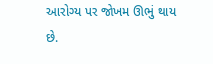આરોગ્ય પર જોખમ ઊભું થાય છે.